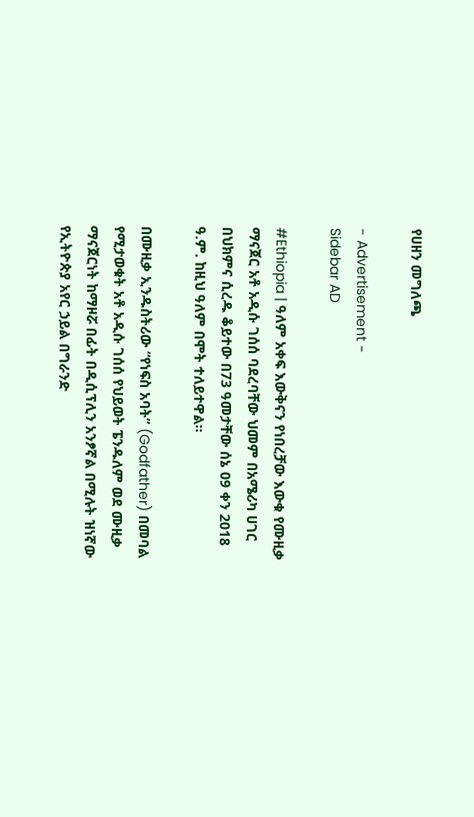የሀዘን መግለጫ

- Advertisement -
Sidebar AD

#Ethiopia | ዓለም አቀፍ እውቅናን የነበረቻው እውቁ የሙዚቃ ማናጀር አቶ አዲሱ ገሰሰ ባደረባቸው ህመም በአሜሪካ ሀገር በህክምና ሲረዱ ቆይተው በ73 ዓመታቸው ሰኔ 09 ቀን 2018 ዓ.ም. ከዚህ ዓለም በሞት ተለይተዋል፡፡

በሙዚቃ ኢንዱስትሪው “የነፍስ አባት” (Godfather) በመባል የሚታወቁት አቶ አዲሱ ገሰሰ የህይወት ፔንዱለም ወደ ሙዚቃ ማናጀርነት ከማዞሯ በፊት በዲሲፕሊን አንፆኛል በሚሉት ዝነኛው የኢትዮጵያ አየር ኃይል በግራንድ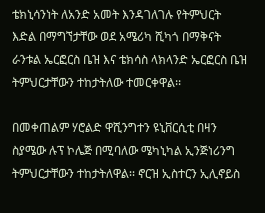ቴክኒሳንነት ለአንድ አመት እንዳገለገሉ የትምህርት እድል በማግኘታቸው ወደ አሜሪካ ሺካጎ በማቅናት ራንቱል ኤርፎርስ ቤዝ እና ቴክሳስ ላክላንድ ኤርፎርስ ቤዝ ትምህርታቸውን ተከታትለው ተመርቀዋል፡፡

በመቀጠልም ሃሮልድ ዋሺንግተን ዩኒቨርሲቲ በዛን ስያሜው ሉፕ ኮሌጅ በሚባለው ሜካኒካል ኢንጅነሪንግ ትምህርታቸውን ተከታትለዋል፡፡ ኖርዝ ኢስተርን ኢሊኖይስ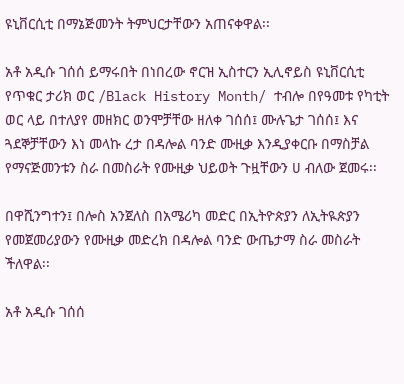ዩኒቨርሲቲ በማኔጅመንት ትምህርታቸውን አጠናቀዋል፡፡

አቶ አዲሱ ገሰሰ ይማሩበት በነበረው ኖርዝ ኢስተርን ኢሊኖይስ ዩኒቨርሲቲ የጥቁር ታሪክ ወር /Black History Month/ ተብሎ በየዓመቱ የካቲት ወር ላይ በተለያየ መዘክር ወንሞቻቸው ዘለቀ ገሰሰ፤ ሙሉጌታ ገሰሰ፤ እና ጓደኞቻቸውን እነ መላኩ ረታ በዳሎል ባንድ ሙዚቃ እንዲያቀርቡ በማስቻል የማናጅመንቱን ስራ በመስራት የሙዚቃ ህይወት ጉዟቸውን ሀ ብለው ጀመሩ፡፡

በዋሺንግተን፤ በሎስ አንጀለስ በአሜሪካ መድር በኢትዮጵያን ለኢትዪጵያን የመጀመሪያውን የሙዚቃ መድረክ በዳሎል ባንድ ውጤታማ ስራ መስራት ችለዋል፡፡

አቶ አዲሱ ገሰሰ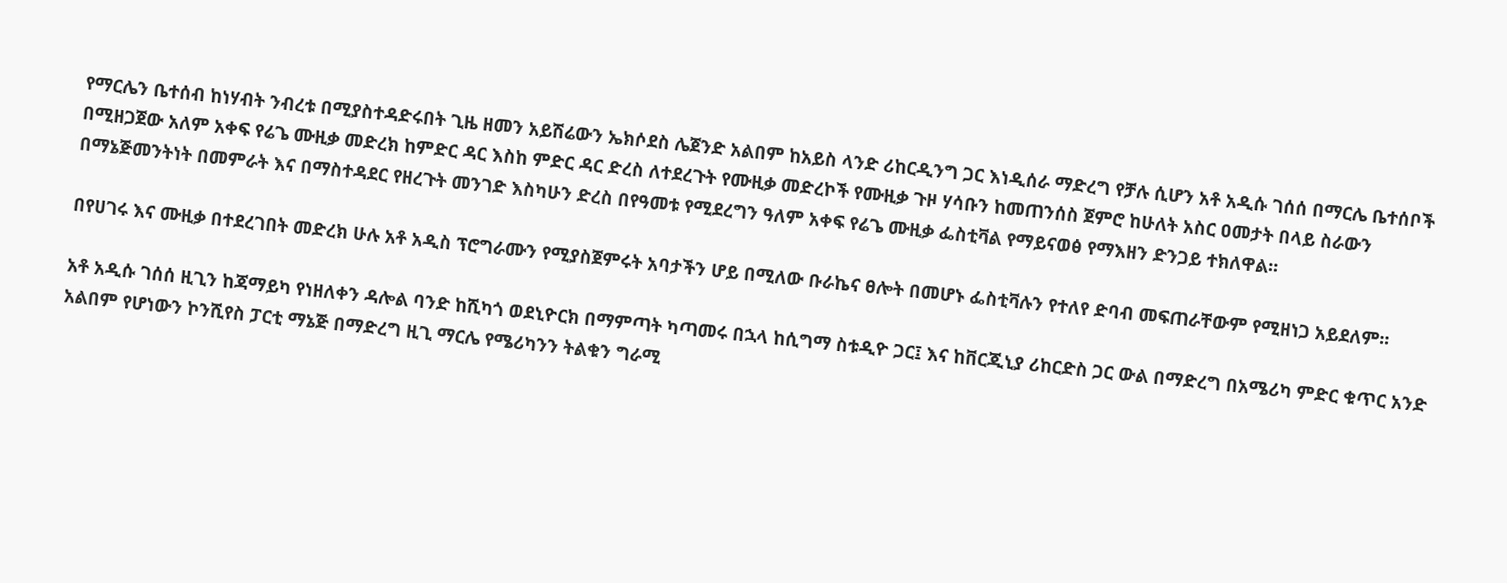የማርሌን ቤተሰብ ከነሃብት ንብረቱ በሚያስተዳድሩበት ጊዜ ዘመን አይሽሬውን ኤክሶደስ ሌጀንድ አልበም ከአይስ ላንድ ሪከርዲንግ ጋር እነዲሰራ ማድረግ የቻሉ ሲሆን አቶ አዲሱ ገሰሰ በማርሌ ቤተሰቦች በሚዘጋጀው አለም አቀፍ የሬጌ ሙዚቃ መድረክ ከምድር ዳር እስከ ምድር ዳር ድረስ ለተደረጉት የሙዚቃ መድረኮች የሙዚቃ ጉዞ ሃሳቡን ከመጠንሰስ ጀምሮ ከሁለት አስር ዐመታት በላይ ስራውን በማኔጅመንትነት በመምራት እና በማስተዳደር የዘረጉት መንገድ እስካሁን ድረስ በየዓመቱ የሚደረግን ዓለም አቀፍ የሬጌ ሙዚቃ ፌስቲቫል የማይናወፅ የማእዘን ድንጋይ ተክለዋል፡፡

በየሀገሩ እና ሙዚቃ በተደረገበት መድረክ ሁሉ አቶ አዲስ ፕሮግራሙን የሚያስጀምሩት አባታችን ሆይ በሚለው ቡራኬና ፀሎት በመሆኑ ፌስቲቫሉን የተለየ ድባብ መፍጠራቸውም የሚዘነጋ አይደለም፡፡

አቶ አዲሱ ገሰሰ ዚጊን ከጃማይካ የነዘለቀን ዳሎል ባንድ ከሺካጎ ወደኒዮርክ በማምጣት ካጣመሩ በኋላ ከሲግማ ስቱዲዮ ጋር፤ እና ከቨርጂኒያ ሪከርድስ ጋር ውል በማድረግ በአሜሪካ ምድር ቁጥር አንድ አልበም የሆነውን ኮንሺየስ ፓርቲ ማኔጅ በማድረግ ዚጊ ማርሌ የሜሪካንን ትልቁን ግራሚ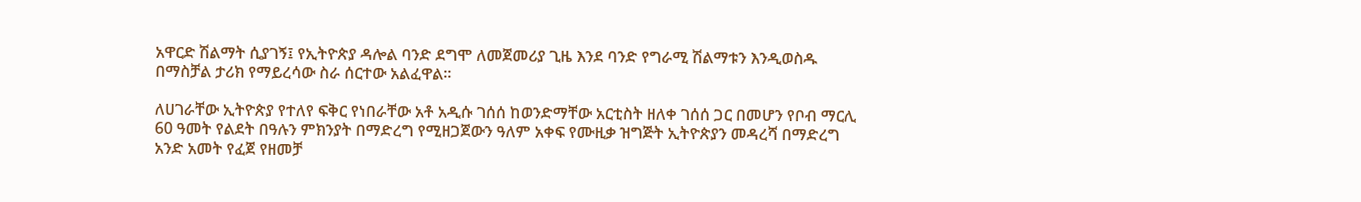አዋርድ ሽልማት ሲያገኝ፤ የኢትዮጵያ ዳሎል ባንድ ደግሞ ለመጀመሪያ ጊዜ እንደ ባንድ የግራሚ ሽልማቱን እንዲወስዱ በማስቻል ታሪክ የማይረሳው ስራ ሰርተው አልፈዋል፡፡

ለሀገራቸው ኢትዮጵያ የተለየ ፍቅር የነበራቸው አቶ አዲሱ ገሰሰ ከወንድማቸው አርቲስት ዘለቀ ገሰሰ ጋር በመሆን የቦብ ማርሊ 60 ዓመት የልደት በዓሉን ምክንያት በማድረግ የሚዘጋጀውን ዓለም አቀፍ የሙዚቃ ዝግጅት ኢትዮጵያን መዳረሻ በማድረግ አንድ አመት የፈጀ የዘመቻ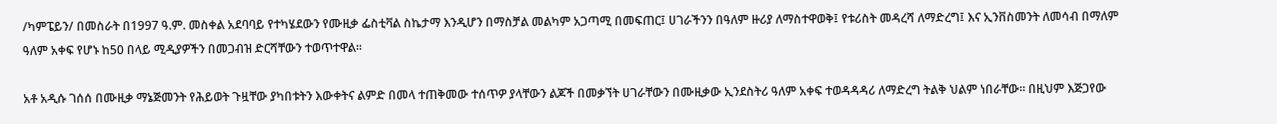/ካምፔይን/ በመስራት በ1997 ዓ.ም. መስቀል አደባባይ የተካሄደውን የሙዚቃ ፌስቲቫል ስኬታማ እንዲሆን በማስቻል መልካም አጋጣሚ በመፍጠር፤ ሀገራችንን በዓለም ዙሪያ ለማስተዋወቅ፤ የቱሪስት መዳረሻ ለማድረግ፤ እና ኢንቨስመንት ለመሳብ በማለም ዓለም አቀፍ የሆኑ ከ50 በላይ ሚዲያዎችን በመጋብዝ ድርሻቸውን ተወጥተዋል፡፡

አቶ አዲሱ ገሰሰ በሙዚቃ ማኔጅመንት የሕይወት ጉዟቸው ያካበቱትን እውቀትና ልምድ በመላ ተጠቅመው ተሰጥዎ ያላቸውን ልጆች በመቃኘት ሀገራቸውን በሙዚቃው ኢንደስትሪ ዓለም አቀፍ ተወዳዳዳሪ ለማድረግ ትልቅ ህልም ነበራቸው፡፡ በዚህም እጅጋየው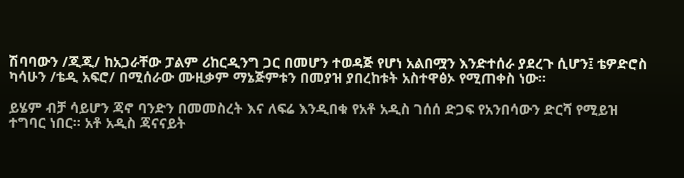ሽባባውን /ጂጂ/ ከአጋራቸው ፓልም ሪከርዲንግ ጋር በመሆን ተወዳጅ የሆነ አልበሟን እንድተሰራ ያደረጉ ሲሆን፤ ቴዎድሮስ ካሳሁን /ቴዲ አፍሮ/ በሚሰራው ሙዚቃም ማኔጅምቱን በመያዝ ያበረከቱት አስተዋፅኦ የሚጠቀስ ነው፡፡

ይሄም ብቻ ሳይሆን ጃኖ ባንድን በመመስረት እና ለፍሬ እንዲበቁ የአቶ አዲስ ገሰሰ ድጋፍ የአንበሳውን ድርሻ የሚይዝ ተግባር ነበር፡፡ አቶ አዲስ ጃናናይት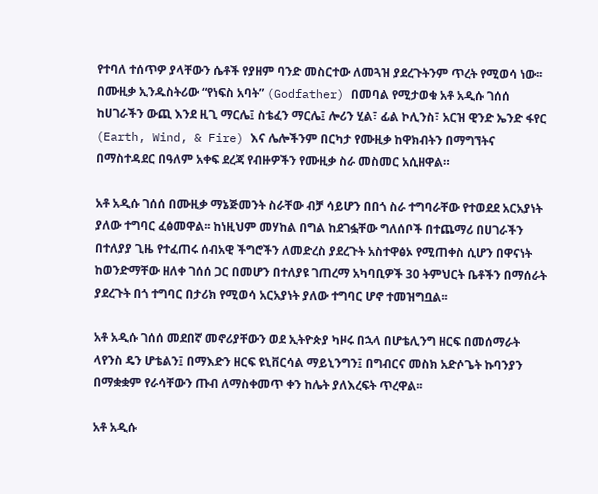የተባለ ተሰጥዎ ያላቸውን ሴቶች የያዘም ባንድ መስርተው ለመጓዝ ያደረጉትንም ጥረት የሚወሳ ነው፡፡ በሙዚቃ ኢንዱስትሪው “የነፍስ አባት” (Godfather) በመባል የሚታወቁ አቶ አዲሱ ገሰሰ ከሀገራችን ውጪ እንደ ዚጊ ማርሌ፤ ስቴፈን ማርሌ፤ ሎሪን ሂል፣ ፊል ኮሊንስ፣ አርዝ ዊንድ ኤንድ ፋየር (Earth, Wind, & Fire) እና ሌሎችንም በርካታ የሙዚቃ ከዋክብትን በማግኘትና በማስተዳደር በዓለም አቀፍ ደረጃ የብዙዎችን የሙዚቃ ስራ መስመር አሲዘዋል።

አቶ አዲሱ ገሰሰ በሙዚቃ ማኔጅመንት ስራቸው ብቻ ሳይሆን በበጎ ስራ ተግባራቸው የተወደደ አርአያነት ያለው ተግባር ፈፅመዋል፡፡ ከነዚህም መሃከል በግል ከደገፏቸው ግለሰቦች በተጨማሪ በሀገራችን በተለያያ ጊዜ የተፈጠሩ ሰብአዊ ችግሮችን ለመድረስ ያደረጉት አስተዋፅኦ የሚጠቀስ ሲሆን በዋናነት ከወንድማቸው ዘለቀ ገሰሰ ጋር በመሆን በተለያዩ ገጠረማ አካባቢዎች 30 ትምህርት ቤቶችን በማሰራት ያደረጉት በጎ ተግባር በታሪክ የሚወሳ አርአያነት ያለው ተግባር ሆኖ ተመዝግቧል፡፡

አቶ አዲሱ ገሰሰ መደበኛ መኖሪያቸውን ወደ ኢትዮጵያ ካዞሩ በኋላ በሆቴሊንግ ዘርፍ በመሰማራት ላየንስ ዴን ሆቴልን፤ በማእድን ዘርፍ ዩኒቨርሳል ማይኒንግን፤ በግብርና መስክ አድሶጌት ኩባንያን በማቋቋም የራሳቸውን ጡብ ለማስቀመጥ ቀን ከሌት ያለእረፍት ጥረዋል፡፡

አቶ አዲሱ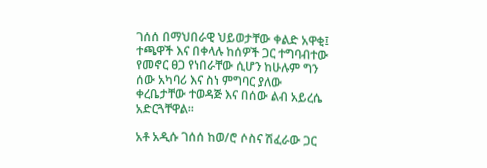ገሰሰ በማህበራዊ ህይወታቸው ቀልድ አዋቂ፤ ተጫዋች እና በቀላሉ ከሰዎች ጋር ተግባብተው የመኖር ፀጋ የነበራቸው ሲሆን ከሁሉም ግን ሰው አካባሪ እና ስነ ምግባር ያለው ቀረቤታቸው ተወዳጅ እና በሰው ልብ አይረሴ አድርጓቸዋል፡፡

አቶ አዲሱ ገሰሰ ከወ/ሮ ሶስና ሽፈራው ጋር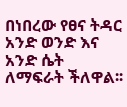በነበረው የፀና ትዳር አንድ ወንድ እና አንድ ሴት ለማፍራት ችለዋል፡፡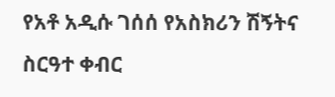የአቶ አዲሱ ገሰሰ የአስክሪን ሽኝትና ስርዓተ ቀብር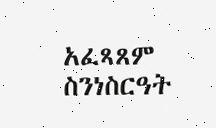አፈጻጸም ስንነስርዓት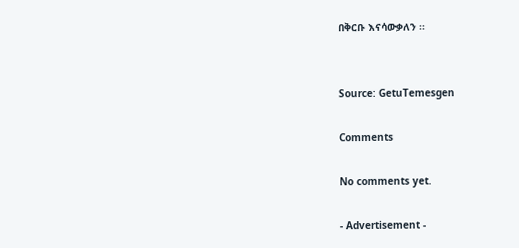በቅርቡ እናሳውቃለን ፡፡


Source: GetuTemesgen

Comments

No comments yet.

- Advertisement -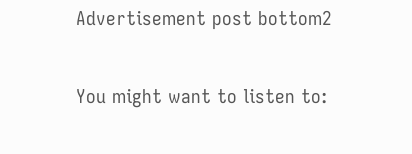Advertisement post bottom2

You might want to listen to: